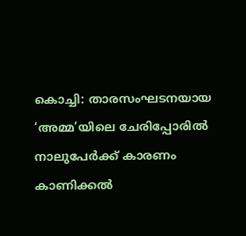കൊച്ചി: താരസംഘടനയായ ‘അമ്മ’യിലെ ചേരിപ്പോരിൽ നാലുപേർക്ക് കാരണം കാണിക്കൽ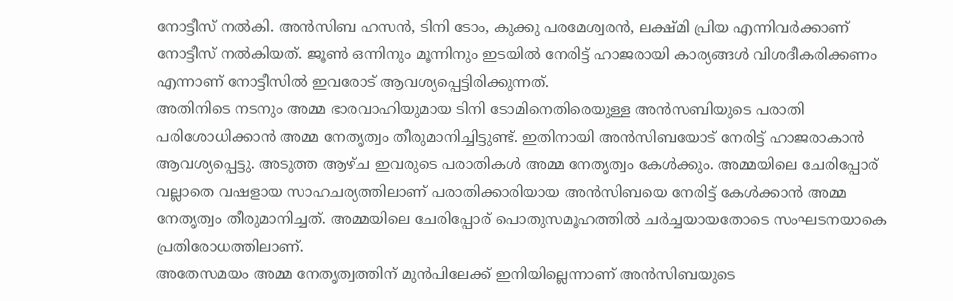നോട്ടീസ് നൽകി. അൻസിബ ഹസൻ, ടിനി ടോം, കുക്കു പരമേശ്വരൻ, ലക്ഷ്മി പ്രിയ എന്നിവർക്കാണ് നോട്ടീസ് നൽകിയത്. ജൂൺ ഒന്നിനും മൂന്നിനും ഇടയിൽ നേരിട്ട് ഹാജരായി കാര്യങ്ങൾ വിശദീകരിക്കണം എന്നാണ് നോട്ടീസിൽ ഇവരോട് ആവശ്യപ്പെട്ടിരിക്കുന്നത്.
അതിനിടെ നടനും അമ്മ ഭാരവാഹിയുമായ ടിനി ടോമിനെതിരെയുള്ള അൻസബിയുടെ പരാതി പരിശോധിക്കാൻ അമ്മ നേതൃത്വം തീരുമാനിച്ചിട്ടുണ്ട്. ഇതിനായി അൻസിബയോട് നേരിട്ട് ഹാജരാകാൻ ആവശ്യപ്പെട്ടു. അടുത്ത ആഴ്ച ഇവരുടെ പരാതികൾ അമ്മ നേതൃത്വം കേൾക്കും. അമ്മയിലെ ചേരിപ്പോര് വല്ലാതെ വഷളായ സാഹചര്യത്തിലാണ് പരാതിക്കാരിയായ അൻസിബയെ നേരിട്ട് കേൾക്കാൻ അമ്മ നേതൃത്വം തീരുമാനിച്ചത്. അമ്മയിലെ ചേരിപ്പോര് പൊതുസമൂഹത്തിൽ ചർച്ചയായതോടെ സംഘടനയാകെ പ്രതിരോധത്തിലാണ്.
അതേസമയം അമ്മ നേതൃത്വത്തിന് മുൻപിലേക്ക് ഇനിയില്ലെന്നാണ് അൻസിബയുടെ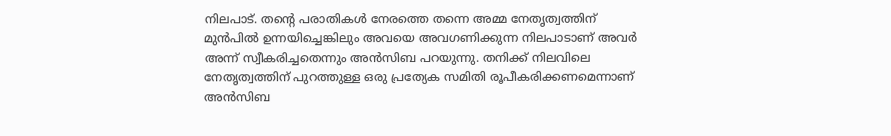നിലപാട്. തൻ്റെ പരാതികൾ നേരത്തെ തന്നെ അമ്മ നേതൃത്വത്തിന് മുൻപിൽ ഉന്നയിച്ചെങ്കിലും അവയെ അവഗണിക്കുന്ന നിലപാടാണ് അവർ അന്ന് സ്വീകരിച്ചതെന്നും അൻസിബ പറയുന്നു. തനിക്ക് നിലവിലെ നേതൃത്വത്തിന് പുറത്തുള്ള ഒരു പ്രത്യേക സമിതി രൂപീകരിക്കണമെന്നാണ് അൻസിബ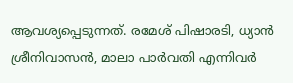ആവശ്യപ്പെടുന്നത്. രമേശ് പിഷാരടി, ധ്യാൻ ശ്രീനിവാസൻ, മാലാ പാർവതി എന്നിവർ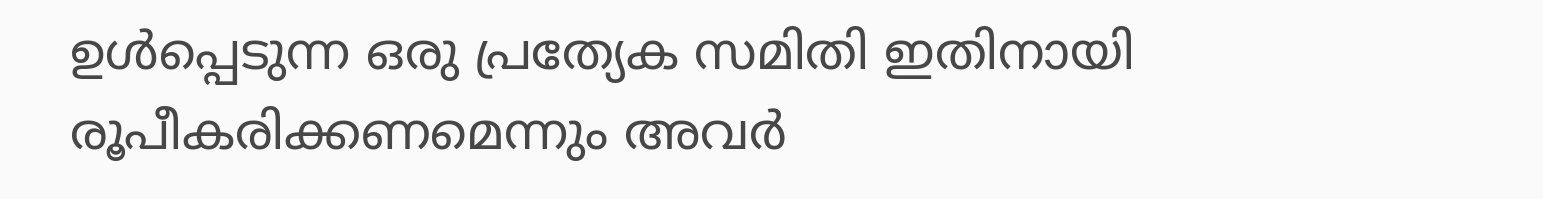ഉൾപ്പെടുന്ന ഒരു പ്രത്യേക സമിതി ഇതിനായി രൂപീകരിക്കണമെന്നും അവർ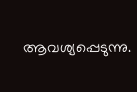ആവശ്യപ്പെടുന്നു.